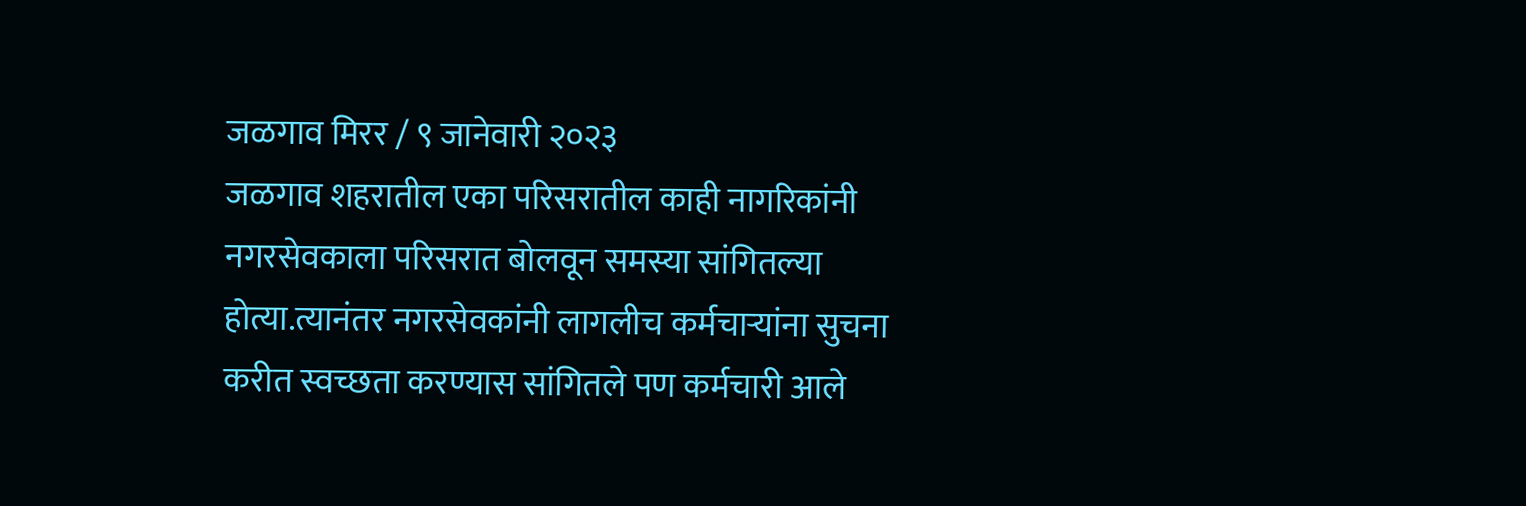जळगाव मिरर / ९ जानेवारी २०२३
जळगाव शहरातील एका परिसरातील काही नागरिकांनी नगरसेवकाला परिसरात बोलवून समस्या सांगितल्या होत्या.त्यानंतर नगरसेवकांनी लागलीच कर्मचाऱ्यांना सुचना करीत स्वच्छता करण्यास सांगितले पण कर्मचारी आले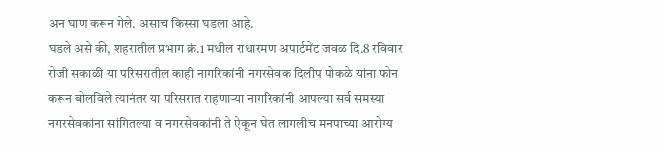अन घाण करून गेले. असाच किस्सा घडला आहे.
घडले असे की, शहरातील प्रभाग क्रं.1 मधील राधारमण अपार्टमेंट जवळ दि.8 रविवार रोजी सकाळी या परिसरातील काही नागरिकांनी नगरसेवक दिलीप पोकळे यांना फोन करून बोलविले त्यानंतर या परिसरात राहणाऱ्या नागरिकांनी आपल्या सर्व समस्या नगरसेवकांना सांगितल्या व नगरसेवकांनी ते ऐकून घेत लागलीच मनपाच्या आरोग्य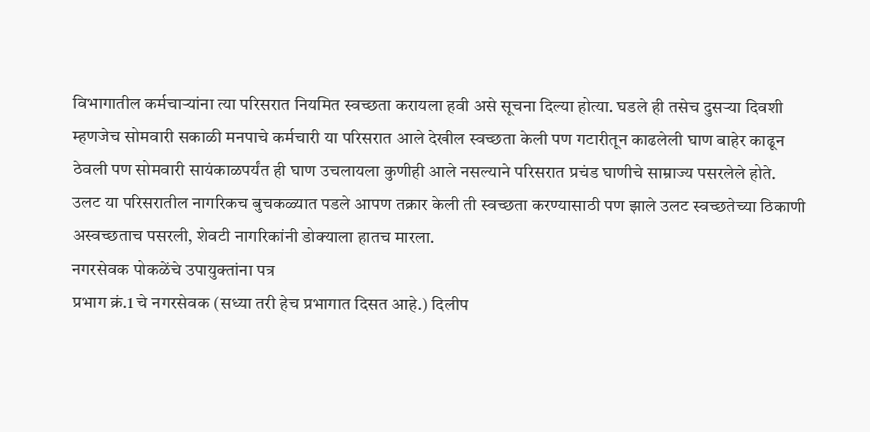विभागातील कर्मचाऱ्यांना त्या परिसरात नियमित स्वच्छता करायला हवी असे सूचना दिल्या होत्या. घडले ही तसेच दुसऱ्या दिवशी म्हणजेच सोमवारी सकाळी मनपाचे कर्मचारी या परिसरात आले देखील स्वच्छता केली पण गटारीतून काढलेली घाण बाहेर काढून ठेवली पण सोमवारी सायंकाळपर्यंत ही घाण उचलायला कुणीही आले नसल्याने परिसरात प्रचंड घाणीचे साम्राज्य पसरलेले होते. उलट या परिसरातील नागरिकच बुचकळ्यात पडले आपण तक्रार केली ती स्वच्छता करण्यासाठी पण झाले उलट स्वच्छतेच्या ठिकाणी अस्वच्छताच पसरली, शेवटी नागरिकांनी डोक्याला हातच मारला.
नगरसेवक पोकळेंचे उपायुक्तांना पत्र
प्रभाग क्रं.1 चे नगरसेवक (सध्या तरी हेच प्रभागात दिसत आहे.) दिलीप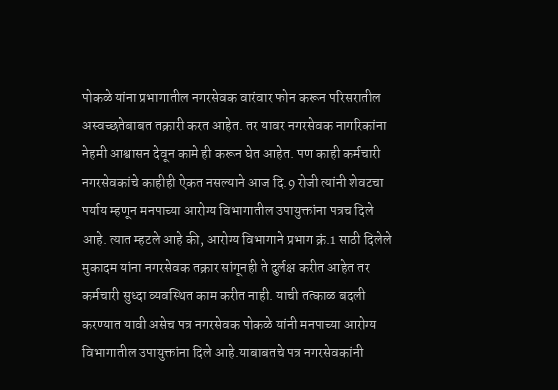पोकळे यांना प्रभागातील नगरसेवक वारंवार फोन करून परिसरातील अस्वच्छतेबाबत तक्रारी करत आहेत. तर यावर नगरसेवक नागरिकांना नेहमी आश्वासन देवून कामे ही करून घेत आहेत. पण काही कर्मचारी नगरसेवकांचे काहीही ऐकत नसल्याने आज दि.9 रोजी त्यांनी शेवटचा पर्याय म्हणून मनपाच्या आरोग्य विभागातील उपायुक्तांना पत्रच दिले आहे. त्यात म्हटले आहे की, आरोग्य विभागाने प्रभाग क्रं.1 साठी दिलेले मुकादम यांना नगरसेवक तक्रार सांगूनही ते दुर्लक्ष करीत आहेत तर कर्मचारी सुध्दा व्यवस्थित काम करीत नाही. याची तत्काळ बदली करण्यात यावी असेच पत्र नगरसेवक पोकळे यांनी मनपाच्या आरोग्य विभागातील उपायुक्तांना दिले आहे.याबाबतचे पत्र नगरसेवकांनी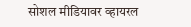सोशल मीडियावर व्हायरल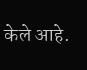केले आहे.